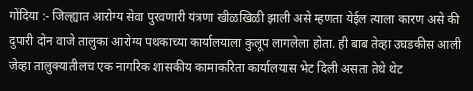गोंदिया :- जिल्ह्यात आरोग्य सेवा पुरवणारी यंत्रणा खीळखिळी झाली असे म्हणता येईल त्याला कारण असे की दुपारी दोन वाजे तालुका आरोग्य पथकाच्या कार्यालयाला कुलूप लागलेला होता. ही बाब तेव्हा उघडकीस आली जेव्हा तालुक्यातीलच एक नागरिक शासकीय कामाकरिता कार्यालयास भेट दिली असता तेथे थेट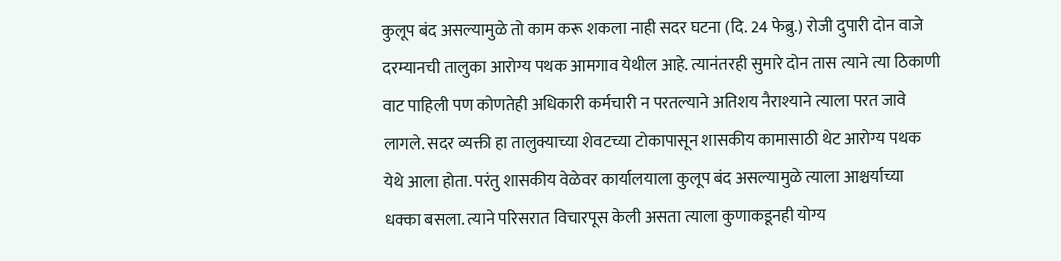कुलूप बंद असल्यामुळे तो काम करू शकला नाही सदर घटना (दि. 24 फेब्रु.) रोजी दुपारी दोन वाजे दरम्यानची तालुका आरोग्य पथक आमगाव येथील आहे. त्यानंतरही सुमारे दोन तास त्याने त्या ठिकाणी वाट पाहिली पण कोणतेही अधिकारी कर्मचारी न परतल्याने अतिशय नैराश्याने त्याला परत जावे लागले. सदर व्यक्ती हा तालुक्याच्या शेवटच्या टोकापासून शासकीय कामासाठी थेट आरोग्य पथक येथे आला होता. परंतु शासकीय वेळेवर कार्यालयाला कुलूप बंद असल्यामुळे त्याला आश्चर्याच्या धक्का बसला. त्याने परिसरात विचारपूस केली असता त्याला कुणाकडूनही योग्य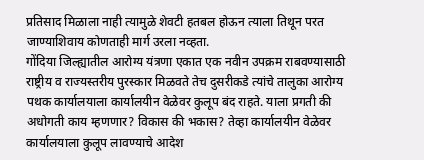प्रतिसाद मिळाला नाही त्यामुळे शेवटी हतबल होऊन त्याला तिथून परत जाण्याशिवाय कोणताही मार्ग उरला नव्हता.
गोंदिया जिल्ह्यातील आरोग्य यंत्रणा एकात एक नवीन उपक्रम राबवण्यासाठी राष्ट्रीय व राज्यस्तरीय पुरस्कार मिळवते तेच दुसरीकडे त्यांचे तालुका आरोग्य पथक कार्यालयाला कार्यालयीन वेळेवर कुलूप बंद राहते. याला प्रगती की अधोगती काय म्हणणार? विकास की भकास? तेव्हा कार्यालयीन वेळेवर कार्यालयाला कुलूप लावण्याचे आदेश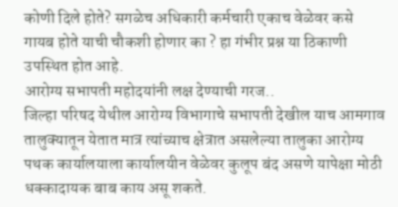कोणी दिले होते? सगळेच अधिकारी कर्मचारी एकाच वेळेवर कसे गायब होते याची चौकशी होणार का ? हा गंभीर प्रश्न या ठिकाणी उपस्थित होत आहे.
आरोग्य सभापती महोदयांनी लक्ष देण्याची गरज..
जिल्हा परिषद येथील आरोग्य विभागाचे सभापती देखील याच आमगाव तालुक्यातून येतात मात्र त्यांच्याच क्षेत्रात असलेल्या तालुका आरोग्य पथक कार्यालयाला कार्यालयीन वेळेवर कुलूप बंद असणे यापेक्षा मोठी धक्कादायक बाब काय असू शकते.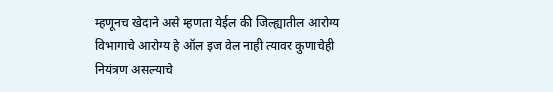म्हणूनच खेदाने असे म्हणता येईल की जिल्ह्यातील आरोग्य विभागाचे आरोग्य हे ऑल इज वेल नाही त्यावर कुणाचेही नियंत्रण असल्याचे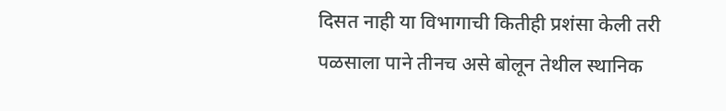दिसत नाही या विभागाची कितीही प्रशंसा केली तरी पळसाला पाने तीनच असे बोलून तेथील स्थानिक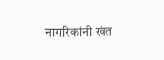नागरिकांनी खंत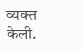व्यक्त केली.